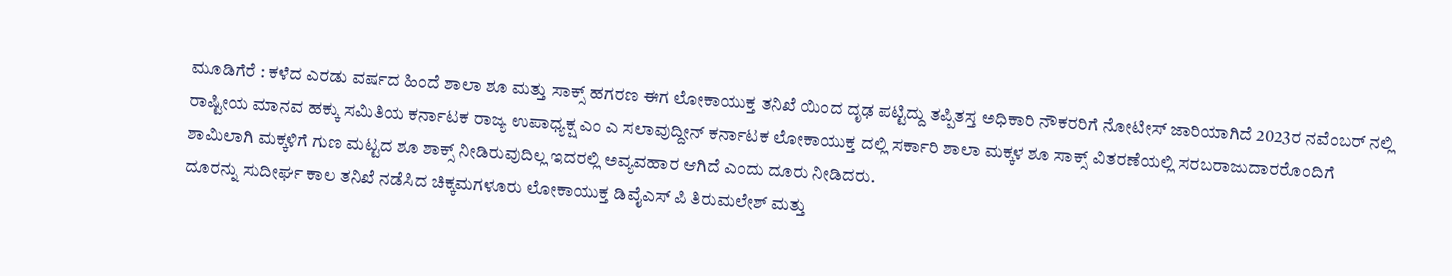ಮೂಡಿಗೆರೆ : ಕಳೆದ ಎರಡು ವರ್ಷದ ಹಿಂದೆ ಶಾಲಾ ಶೂ ಮತ್ತು ಸಾಕ್ಸ್ ಹಗರಣ ಈಗ ಲೋಕಾಯುಕ್ತ ತನಿಖೆ ಯಿಂದ ದೃಢ ಪಟ್ಟಿದ್ದು ತಪ್ಪಿತಸ್ತ ಅಧಿಕಾರಿ ನೌಕರರಿಗೆ ನೋಟೀಸ್ ಜಾರಿಯಾಗಿದೆ 2023ರ ನವೆಂಬರ್ ನಲ್ಲಿ ರಾಷ್ಟೀಯ ಮಾನವ ಹಕ್ಕು ಸಮಿತಿಯ ಕರ್ನಾಟಕ ರಾಜ್ಯ ಉಪಾಧ್ಯಕ್ಷ ಎಂ ಎ ಸಲಾವುದ್ದೀನ್ ಕರ್ನಾಟಕ ಲೋಕಾಯುಕ್ತ ದಲ್ಲಿ ಸರ್ಕಾರಿ ಶಾಲಾ ಮಕ್ಕಳ ಶೂ ಸಾಕ್ಸ್ ವಿತರಣೆಯಲ್ಲಿ ಸರಬರಾಜುದಾರರೊಂದಿಗೆ ಶಾಮಿಲಾಗಿ ಮಕ್ಕಳಿಗೆ ಗುಣ ಮಟ್ಟದ ಶೂ ಶಾಕ್ಸ್ ನೀಡಿರುವುದಿಲ್ಲ ಇದರಲ್ಲಿ ಅವ್ಯವಹಾರ ಆಗಿದೆ ಎಂದು ದೂರು ನೀಡಿದರು.
ದೂರನ್ನು ಸುದೀರ್ಘ ಕಾಲ ತನಿಖೆ ನಡೆಸಿದ ಚಿಕ್ಕಮಗಳೂರು ಲೋಕಾಯುಕ್ತ ಡಿವೈಎಸ್ ಪಿ ತಿರುಮಲೇಶ್ ಮತ್ತು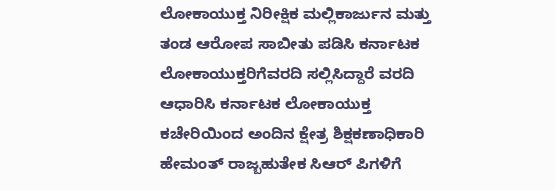ಲೋಕಾಯುಕ್ತ ನಿರೀಕ್ಷಿಕ ಮಲ್ಲಿಕಾರ್ಜುನ ಮತ್ತು ತಂಡ ಆರೋಪ ಸಾಬೀತು ಪಡಿಸಿ ಕರ್ನಾಟಕ ಲೋಕಾಯುಕ್ತರಿಗೆವರದಿ ಸಲ್ಲಿಸಿದ್ದಾರೆ ವರದಿ ಆಧಾರಿಸಿ ಕರ್ನಾಟಕ ಲೋಕಾಯುಕ್ತ ಕಚೇರಿಯಿಂದ ಅಂದಿನ ಕ್ಷೇತ್ರ ಶಿಕ್ಷಕಣಾಧಿಕಾರಿ ಹೇಮಂತ್ ರಾಜ್ಬಹುತೇಕ ಸಿಆರ್ ಪಿಗಳಿಗೆ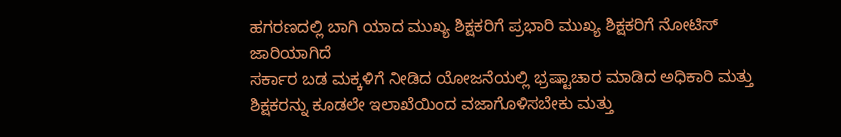ಹಗರಣದಲ್ಲಿ ಬಾಗಿ ಯಾದ ಮುಖ್ಯ ಶಿಕ್ಷಕರಿಗೆ ಪ್ರಭಾರಿ ಮುಖ್ಯ ಶಿಕ್ಷಕರಿಗೆ ನೋಟಿಸ್ ಜಾರಿಯಾಗಿದೆ
ಸರ್ಕಾರ ಬಡ ಮಕ್ಕಳಿಗೆ ನೀಡಿದ ಯೋಜನೆಯಲ್ಲಿ ಭ್ರಷ್ಟಾಚಾರ ಮಾಡಿದ ಅಧಿಕಾರಿ ಮತ್ತು ಶಿಕ್ಷಕರನ್ನು ಕೂಡಲೇ ಇಲಾಖೆಯಿಂದ ವಜಾಗೊಳಿಸಬೇಕು ಮತ್ತು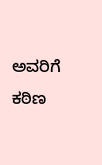ಅವರಿಗೆ ಕಠಿಣ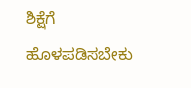ಶಿಕ್ಷೆಗೆ ಹೊಳಪಡಿಸಬೇಕು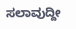ಸಲಾವುದ್ದೀ